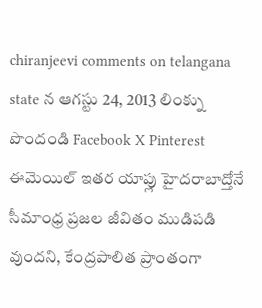chiranjeevi comments on telangana state న ఆగస్టు 24, 2013 లింక్ను పొందండి Facebook X Pinterest ఈమెయిల్ ఇతర యాప్లు హైదరాబాద్తోనే సీమాంధ్ర ప్రజల జీవితం ముడిపడి వుందని, కేంద్రపాలిత ప్రాంతంగా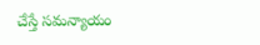చేస్తే సమన్యాయం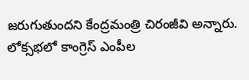జరుగుతుందని కేంద్రమంత్రి చిరంజీవి అన్నారు. లోక్సభలో కాంగ్రెస్ ఎంపీల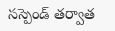సస్పెండ్ తర్వాత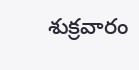శుక్రవారం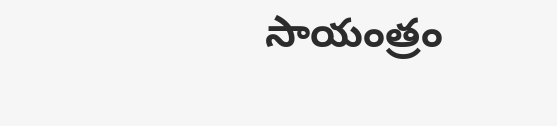సాయంత్రం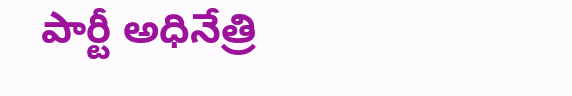పార్టీ అధినేత్రి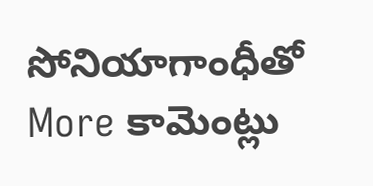సోనియాగాంధీతో More కామెంట్లు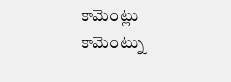కామెంట్లు
కామెంట్ను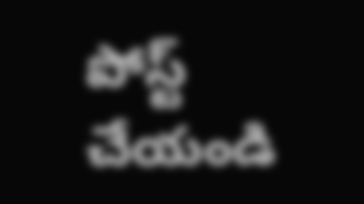పోస్ట్ చేయండి